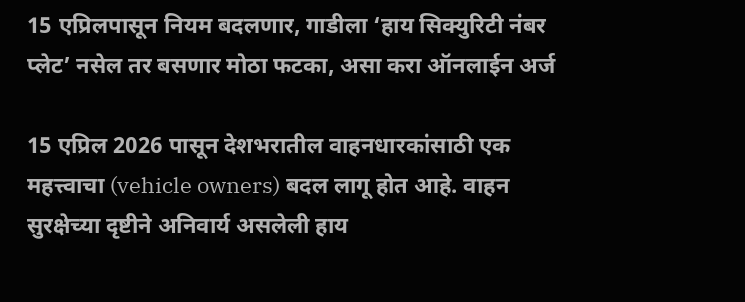15 एप्रिलपासून नियम बदलणार, गाडीला ‘हाय सिक्युरिटी नंबर प्लेट’ नसेल तर बसणार मोठा फटका, असा करा ऑनलाईन अर्ज

15 एप्रिल 2026 पासून देशभरातील वाहनधारकांसाठी एक महत्त्वाचा (vehicle owners) बदल लागू होत आहे. वाहन सुरक्षेच्या दृष्टीने अनिवार्य असलेली हाय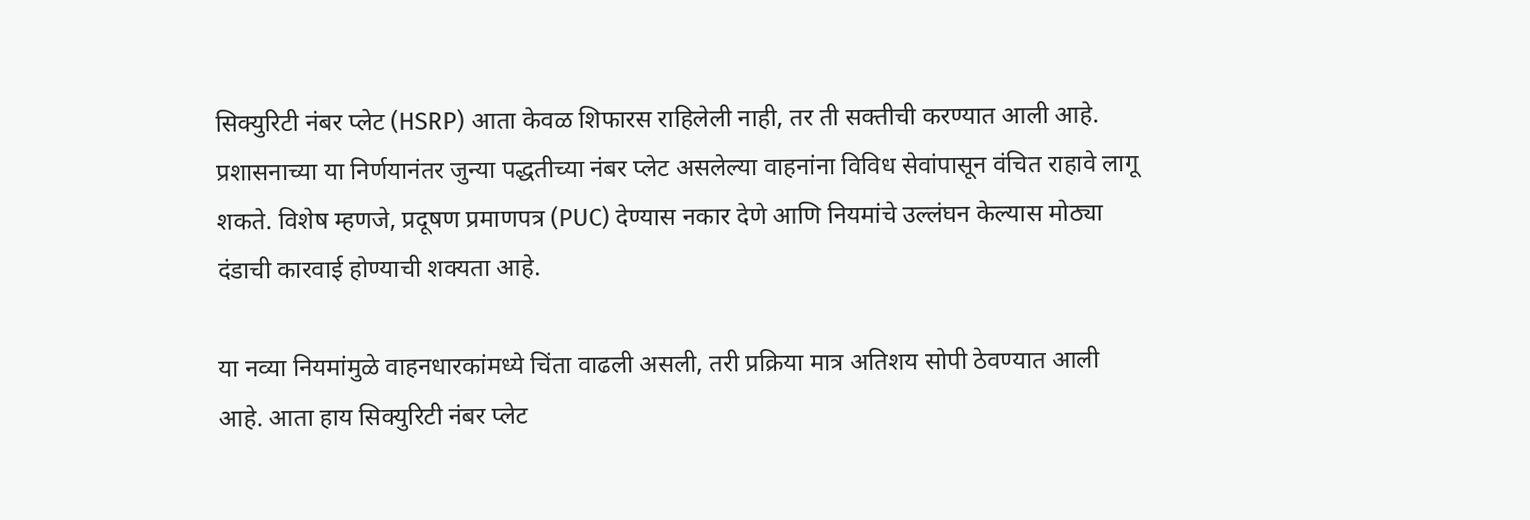सिक्युरिटी नंबर प्लेट (HSRP) आता केवळ शिफारस राहिलेली नाही, तर ती सक्तीची करण्यात आली आहे. प्रशासनाच्या या निर्णयानंतर जुन्या पद्धतीच्या नंबर प्लेट असलेल्या वाहनांना विविध सेवांपासून वंचित राहावे लागू शकते. विशेष म्हणजे, प्रदूषण प्रमाणपत्र (PUC) देण्यास नकार देणे आणि नियमांचे उल्लंघन केल्यास मोठ्या दंडाची कारवाई होण्याची शक्यता आहे.

या नव्या नियमांमुळे वाहनधारकांमध्ये चिंता वाढली असली, तरी प्रक्रिया मात्र अतिशय सोपी ठेवण्यात आली आहे. आता हाय सिक्युरिटी नंबर प्लेट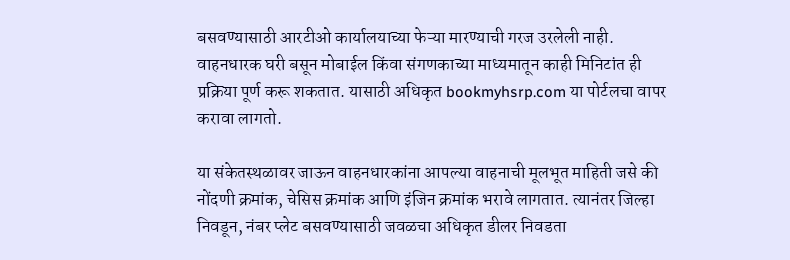बसवण्यासाठी आरटीओ कार्यालयाच्या फेऱ्या मारण्याची गरज उरलेली नाही. वाहनधारक घरी बसून मोबाईल किंवा संगणकाच्या माध्यमातून काही मिनिटांत ही प्रक्रिया पूर्ण करू शकतात. यासाठी अधिकृत bookmyhsrp.com या पोर्टलचा वापर करावा लागतो.

या संकेतस्थळावर जाऊन वाहनधारकांना आपल्या वाहनाची मूलभूत माहिती जसे की नोंदणी क्रमांक, चेसिस क्रमांक आणि इंजिन क्रमांक भरावे लागतात. त्यानंतर जिल्हा निवडून, नंबर प्लेट बसवण्यासाठी जवळचा अधिकृत डीलर निवडता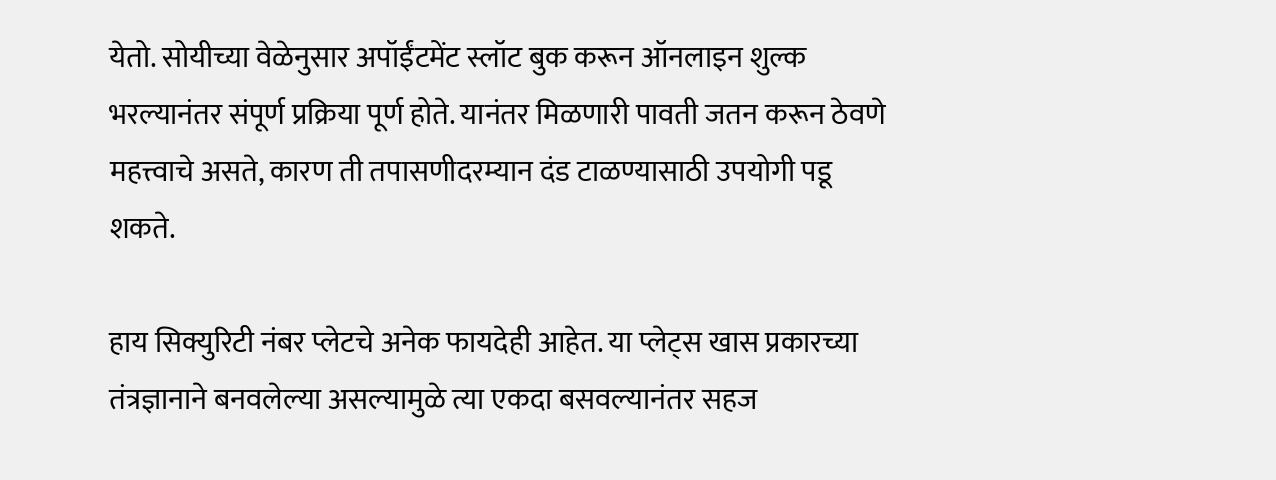येतो. सोयीच्या वेळेनुसार अपॉईंटमेंट स्लॉट बुक करून ऑनलाइन शुल्क भरल्यानंतर संपूर्ण प्रक्रिया पूर्ण होते. यानंतर मिळणारी पावती जतन करून ठेवणे महत्त्वाचे असते, कारण ती तपासणीदरम्यान दंड टाळण्यासाठी उपयोगी पडू शकते.

हाय सिक्युरिटी नंबर प्लेटचे अनेक फायदेही आहेत. या प्लेट्स खास प्रकारच्या तंत्रज्ञानाने बनवलेल्या असल्यामुळे त्या एकदा बसवल्यानंतर सहज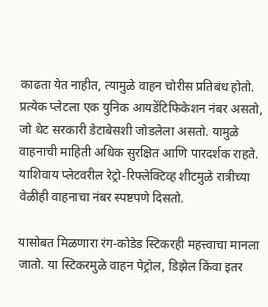काढता येत नाहीत, त्यामुळे वाहन चोरीस प्रतिबंध होतो. प्रत्येक प्लेटला एक युनिक आयडेंटिफिकेशन नंबर असतो, जो थेट सरकारी डेटाबेसशी जोडलेला असतो. यामुळे वाहनाची माहिती अधिक सुरक्षित आणि पारदर्शक राहते. याशिवाय प्लेटवरील रेट्रो-रिफ्लेक्टिव्ह शीटमुळे रात्रीच्या वेळीही वाहनाचा नंबर स्पष्टपणे दिसतो.

यासोबत मिळणारा रंग-कोडेड स्टिकरही महत्त्वाचा मानला जातो. या स्टिकरमुळे वाहन पेट्रोल, डिझेल किंवा इतर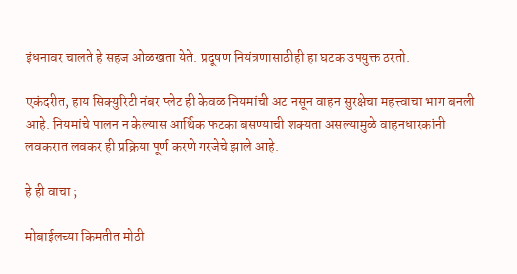इंधनावर चालते हे सहज ओळखता येते. प्रदूषण नियंत्रणासाठीही हा घटक उपयुक्त ठरतो.

एकंदरीत, हाय सिक्युरिटी नंबर प्लेट ही केवळ नियमांची अट नसून वाहन सुरक्षेचा महत्त्वाचा भाग बनली आहे. नियमांचे पालन न केल्यास आर्थिक फटका बसण्याची शक्यता असल्यामुळे वाहनधारकांनी लवकरात लवकर ही प्रक्रिया पूर्ण करणे गरजेचे झाले आहे.

हे ही वाचा ;

मोबाईलच्या किमतीत मोठी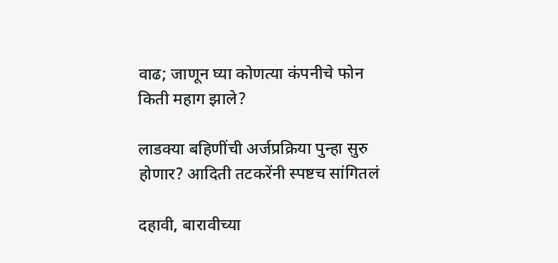वाढ; जाणून घ्या कोणत्या कंपनीचे फोन किती महाग झाले?

लाडक्या बहि‍णींची अर्जप्रक्रिया पुन्हा सुरु होणार? आदिती तटकरेंनी स्पष्टच सांगितलं

दहावी, बारावीच्या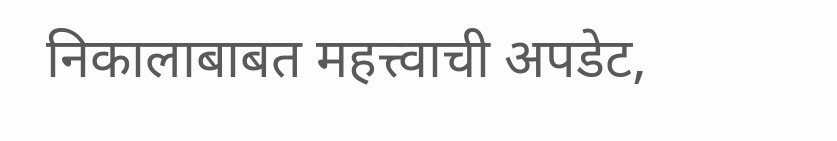निकालाबाबत महत्त्वाची अपडेट,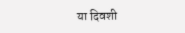या दिवशी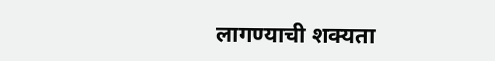लागण्याची शक्यता